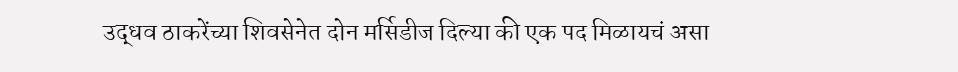उद्धव ठाकरेंच्या शिवसेनेत दोन मर्सिडीज दिल्या की एक पद मिळायचं असा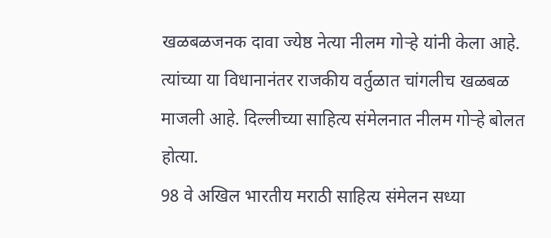खळबळजनक दावा ज्येष्ठ नेत्या नीलम गोऱ्हे यांनी केला आहे. त्यांच्या या विधानानंतर राजकीय वर्तुळात चांगलीच खळबळ माजली आहे. दिल्लीच्या साहित्य संमेलनात नीलम गोऱ्हे बोलत होत्या.
98 वे अखिल भारतीय मराठी साहित्य संमेलन सध्या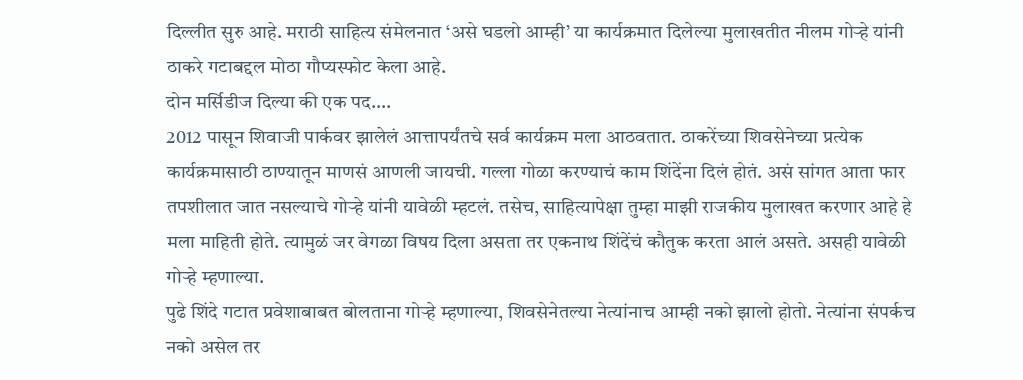दिल्लीत सुरु आहे. मराठी साहित्य संमेलनात ‘असे घडलो आम्ही’ या कार्यक्रमात दिलेल्या मुलाखतीत नीलम गोऱ्हे यांनी ठाकरे गटाबद्दल मोठा गौप्यस्फोट केला आहे.
दोन मर्सिडीज दिल्या की एक पद….
2012 पासून शिवाजी पार्कवर झालेलं आत्तापर्यंतचे सर्व कार्यक्रम मला आठवतात. ठाकरेंच्या शिवसेनेच्या प्रत्येक कार्यक्रमासाठी ठाण्यातून माणसं आणली जायची. गल्ला गोळा करण्याचं काम शिंदेंना दिलं होतं. असं सांगत आता फार तपशीलात जात नसल्याचे गोऱ्हे यांनी यावेळी म्हटलं. तसेच, साहित्यापेक्षा तुम्हा माझी राजकीय मुलाखत करणार आहे हे मला माहिती होते. त्यामुळं जर वेगळा विषय दिला असता तर एकनाथ शिंदेंचं कौतुक करता आलं असते. असही यावेळी गोऱ्हे म्हणाल्या.
पुढे शिंदे गटात प्रवेशाबाबत बोलताना गोऱ्हे म्हणाल्या, शिवसेनेतल्या नेत्यांनाच आम्ही नको झालो होतो. नेत्यांना संपर्कच नको असेल तर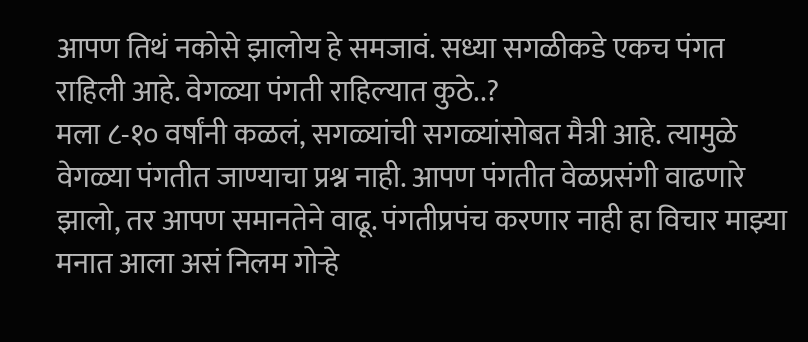आपण तिथं नकोसे झालोय हे समजावं. सध्या सगळीकडे एकच पंगत राहिली आहे. वेगळ्या पंगती राहिल्यात कुठे..?
मला ८-१० वर्षांनी कळलं, सगळ्यांची सगळ्यांसोबत मैत्री आहे. त्यामुळे वेगळ्या पंगतीत जाण्याचा प्रश्न नाही. आपण पंगतीत वेळप्रसंगी वाढणारे झालो, तर आपण समानतेने वाढू. पंगतीप्रपंच करणार नाही हा विचार माझ्या मनात आला असं निलम गोऱ्हे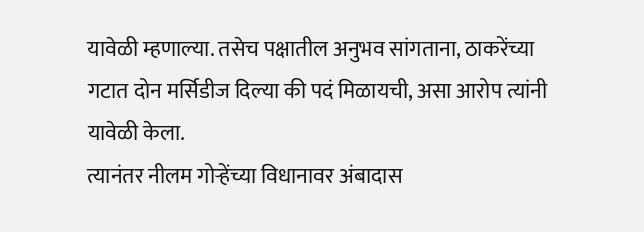यावेळी म्हणाल्या. तसेच पक्षातील अनुभव सांगताना, ठाकरेंच्या गटात दोन मर्सिडीज दिल्या की पदं मिळायची, असा आरोप त्यांनी यावेळी केला.
त्यानंतर नीलम गोऱ्हेंच्या विधानावर अंबादास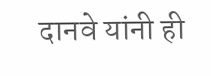दानवे यांनी ही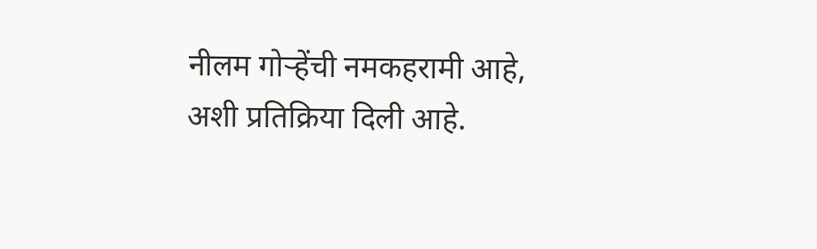नीलम गोऱ्हेंची नमकहरामी आहे, अशी प्रतिक्रिया दिली आहे.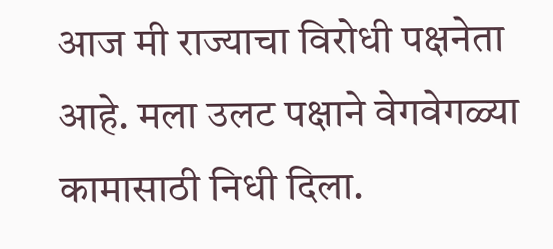आज मी राज्याचा विरोधी पक्षनेता आहे. मला उलट पक्षाने वेगवेगळ्या कामासाठी निधी दिला.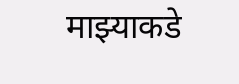माझ्याकडे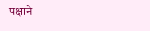पक्षाने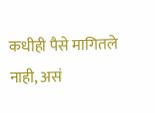कधीही पैसे मागितले नाही, असं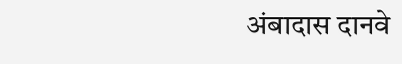अंबादास दानवे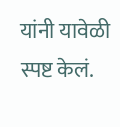यांनी यावेळी स्पष्ट केलं.